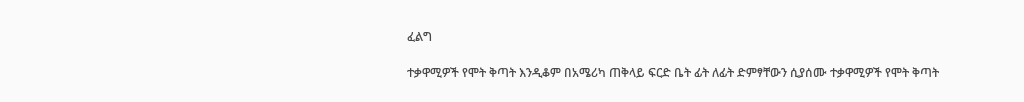ፈልግ

ተቃዋሚዎች የሞት ቅጣት እንዲቆም በአሜሪካ ጠቅላይ ፍርድ ቤት ፊት ለፊት ድምፃቸውን ሲያሰሙ ተቃዋሚዎች የሞት ቅጣት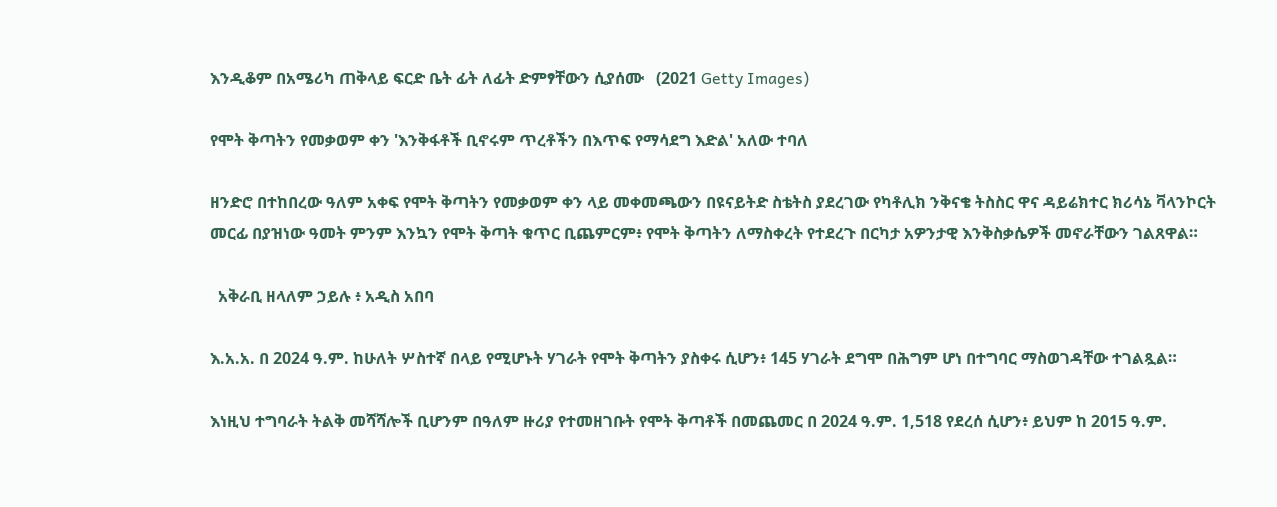እንዲቆም በአሜሪካ ጠቅላይ ፍርድ ቤት ፊት ለፊት ድምፃቸውን ሲያሰሙ   (2021 Getty Images)

የሞት ቅጣትን የመቃወም ቀን 'እንቅፋቶች ቢኖሩም ጥረቶችን በእጥፍ የማሳደግ እድል' አለው ተባለ

ዘንድሮ በተከበረው ዓለም አቀፍ የሞት ቅጣትን የመቃወም ቀን ላይ መቀመጫውን በዩናይትድ ስቴትስ ያደረገው የካቶሊክ ንቅናቄ ትስስር ዋና ዳይሬክተር ክሪሳኔ ቫላንኮርት መርፊ በያዝነው ዓመት ምንም እንኳን የሞት ቅጣት ቁጥር ቢጨምርም፥ የሞት ቅጣትን ለማስቀረት የተደረጉ በርካታ አዎንታዊ እንቅስቃሴዎች መኖራቸውን ገልጸዋል።

  አቅራቢ ዘላለም ኃይሉ ፥ አዲስ አበባ

እ.አ.አ. በ 2024 ዓ.ም. ከሁለት ሦስተኛ በላይ የሚሆኑት ሃገራት የሞት ቅጣትን ያስቀሩ ሲሆን፥ 145 ሃገራት ደግሞ በሕግም ሆነ በተግባር ማስወገዳቸው ተገልጿል።

እነዚህ ተግባራት ትልቅ መሻሻሎች ቢሆንም በዓለም ዙሪያ የተመዘገቡት የሞት ቅጣቶች በመጨመር በ 2024 ዓ.ም. 1,518 የደረሰ ሲሆን፥ ይህም ከ 2015 ዓ.ም.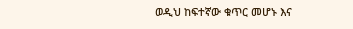ወዲህ ከፍተኛው ቁጥር መሆኑ እና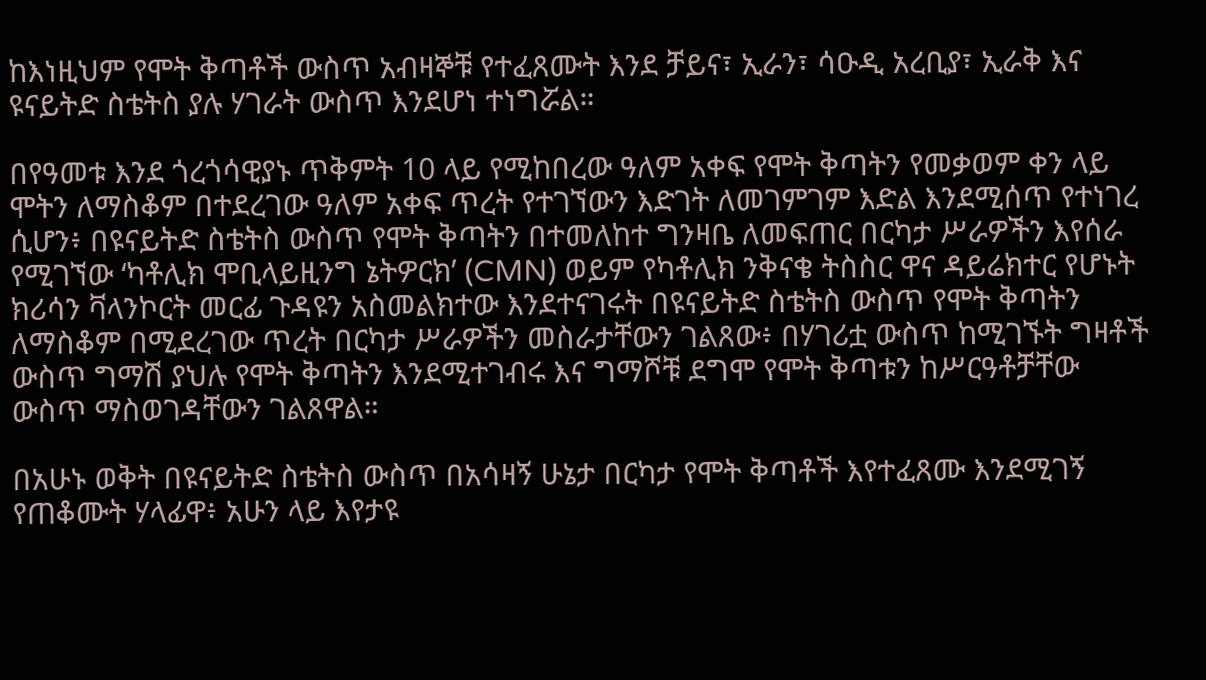ከእነዚህም የሞት ቅጣቶች ውስጥ አብዛኞቹ የተፈጸሙት እንደ ቻይና፣ ኢራን፣ ሳዑዲ አረቢያ፣ ኢራቅ እና ዩናይትድ ስቴትስ ያሉ ሃገራት ውስጥ እንደሆነ ተነግሯል።

በየዓመቱ እንደ ጎረጎሳዊያኑ ጥቅምት 10 ላይ የሚከበረው ዓለም አቀፍ የሞት ቅጣትን የመቃወም ቀን ላይ ሞትን ለማስቆም በተደረገው ዓለም አቀፍ ጥረት የተገኘውን እድገት ለመገምገም እድል እንደሚሰጥ የተነገረ ሲሆን፥ በዩናይትድ ስቴትስ ውስጥ የሞት ቅጣትን በተመለከተ ግንዛቤ ለመፍጠር በርካታ ሥራዎችን እየሰራ የሚገኘው ‘ካቶሊክ ሞቢላይዚንግ ኔትዎርክ’ (CMN) ወይም የካቶሊክ ንቅናቄ ትስስር ዋና ዳይሬክተር የሆኑት ክሪሳን ቫላንኮርት መርፊ ጉዳዩን አስመልክተው እንደተናገሩት በዩናይትድ ስቴትስ ውስጥ የሞት ቅጣትን ለማስቆም በሚደረገው ጥረት በርካታ ሥራዎችን መስራታቸውን ገልጸው፥ በሃገሪቷ ውስጥ ከሚገኙት ግዛቶች ውስጥ ግማሽ ያህሉ የሞት ቅጣትን እንደሚተገብሩ እና ግማሾቹ ደግሞ የሞት ቅጣቱን ከሥርዓቶቻቸው ውስጥ ማስወገዳቸውን ገልጸዋል።

በአሁኑ ወቅት በዩናይትድ ስቴትስ ውስጥ በአሳዛኝ ሁኔታ በርካታ የሞት ቅጣቶች እየተፈጸሙ እንደሚገኝ የጠቆሙት ሃላፊዋ፥ አሁን ላይ እየታዩ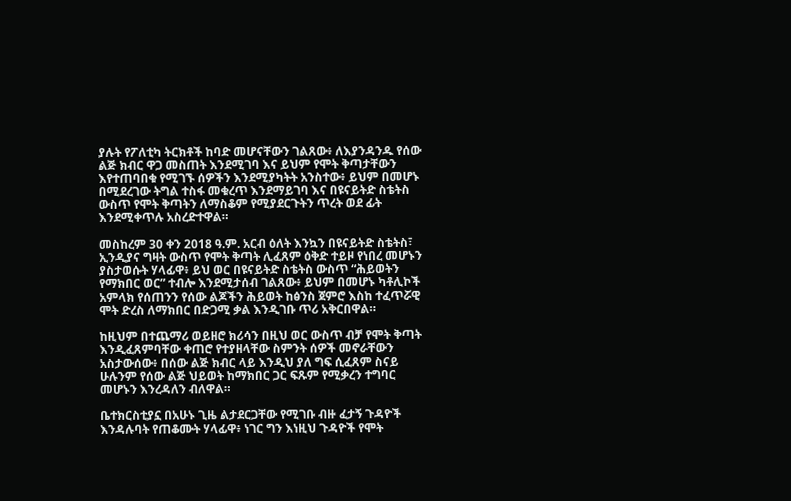ያሉት የፖለቲካ ትርክቶች ከባድ መሆናቸውን ገልጸው፥ ለእያንዳንዱ የሰው ልጅ ክብር ዋጋ መስጠት እንደሚገባ እና ይህም የሞት ቅጣታቸውን እየተጠባበቁ የሚገኙ ሰዎችን እንደሚያካትት አንስተው፥ ይህም በመሆኑ በሚደረገው ትግል ተስፋ መቁረጥ እንደማይገባ እና በዩናይትድ ስቴትስ ውስጥ የሞት ቅጣትን ለማስቆም የሚያደርጉትን ጥረት ወደ ፊት እንደሚቀጥሉ አስረድተዋል።

መስከረም 30 ቀን 2018 ዓ.ም. አርብ ዕለት እንኳን በዩናይትድ ስቴትስ፣ ኢንዲያና ግዛት ውስጥ የሞት ቅጣት ሊፈጸም ዕቅድ ተይዞ የነበረ መሆኑን ያስታወሱት ሃላፊዋ፥ ይህ ወር በዩናይትድ ስቴትስ ውስጥ “ሕይወትን የማክበር ወር” ተብሎ እንደሚታሰብ ገልጸው፥ ይህም በመሆኑ ካቶሊኮች አምላክ የሰጠንን የሰው ልጆችን ሕይወት ከፅንስ ጀምሮ እስከ ተፈጥሯዊ ሞት ድረስ ለማክበር በድጋሚ ቃል እንዲገቡ ጥሪ አቅርበዋል።

ከዚህም በተጨማሪ ወይዘሮ ክሪሳን በዚህ ወር ውስጥ ብቻ የሞት ቅጣት እንዲፈጸምባቸው ቀጠሮ የተያዘላቸው ስምንት ሰዎች መኖራቸውን አስታውሰው፥ በሰው ልጅ ክብር ላይ እንዲህ ያለ ግፍ ሲፈጸም ስናይ ሁሉንም የሰው ልጅ ህይወት ከማክበር ጋር ፍጹም የሚቃረን ተግባር መሆኑን እንረዳለን ብለዋል።

ቤተክርስቲያኗ በአሁኑ ጊዜ ልታደርጋቸው የሚገቡ ብዙ ፈታኝ ጉዳዮች እንዳሉባት የጠቆሙት ሃላፊዋ፥ ነገር ግን እነዚህ ጉዳዮች የሞት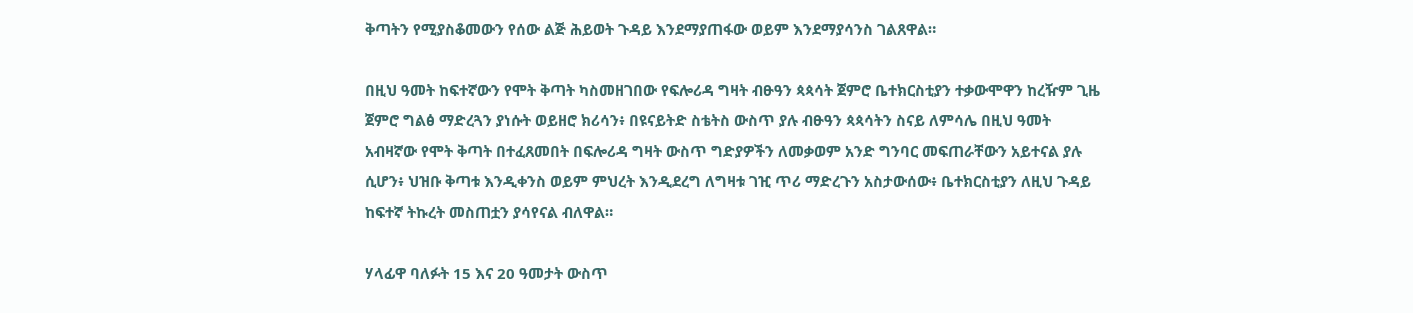ቅጣትን የሚያስቆመውን የሰው ልጅ ሕይወት ጉዳይ እንደማያጠፋው ወይም እንደማያሳንስ ገልጸዋል።

በዚህ ዓመት ከፍተኛውን የሞት ቅጣት ካስመዘገበው የፍሎሪዳ ግዛት ብፁዓን ጳጳሳት ጀምሮ ቤተክርስቲያን ተቃውሞዋን ከረዥም ጊዜ ጀምሮ ግልፅ ማድረጓን ያነሱት ወይዘሮ ክሪሳን፥ በዩናይትድ ስቴትስ ውስጥ ያሉ ብፁዓን ጳጳሳትን ስናይ ለምሳሌ በዚህ ዓመት አብዛኛው የሞት ቅጣት በተፈጸመበት በፍሎሪዳ ግዛት ውስጥ ግድያዎችን ለመቃወም አንድ ግንባር መፍጠራቸውን አይተናል ያሉ ሲሆን፥ ህዝቡ ቅጣቱ እንዲቀንስ ወይም ምህረት እንዲደረግ ለግዛቱ ገዢ ጥሪ ማድረጉን አስታውሰው፥ ቤተክርስቲያን ለዚህ ጉዳይ ከፍተኛ ትኩረት መስጠቷን ያሳየናል ብለዋል።

ሃላፊዋ ባለፉት 15 እና 20 ዓመታት ውስጥ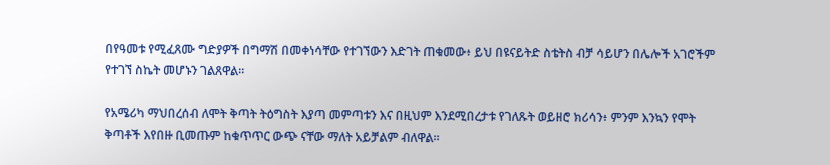በየዓመቱ የሚፈጸሙ ግድያዎች በግማሽ በመቀነሳቸው የተገኘውን እድገት ጠቁመው፥ ይህ በዩናይትድ ስቴትስ ብቻ ሳይሆን በሌሎች አገሮችም የተገኘ ስኬት መሆኑን ገልጸዋል።

የአሜሪካ ማህበረሰብ ለሞት ቅጣት ትዕግስት እያጣ መምጣቱን እና በዚህም እንደሚበረታቱ የገለጹት ወይዘሮ ክሪሳን፥ ምንም እንኳን የሞት ቅጣቶች እየበዙ ቢመጡም ከቁጥጥር ውጭ ናቸው ማለት አይቻልም ብለዋል።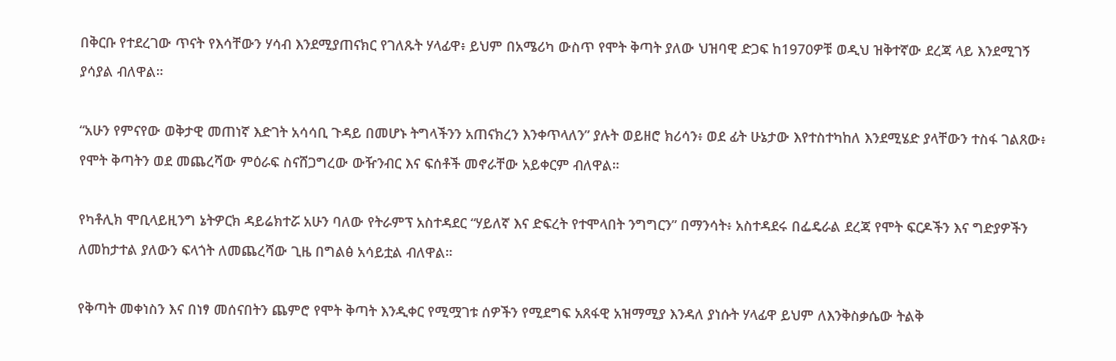በቅርቡ የተደረገው ጥናት የእሳቸውን ሃሳብ እንደሚያጠናክር የገለጹት ሃላፊዋ፥ ይህም በአሜሪካ ውስጥ የሞት ቅጣት ያለው ህዝባዊ ድጋፍ ከ1970ዎቹ ወዲህ ዝቅተኛው ደረጃ ላይ እንደሚገኝ ያሳያል ብለዋል።

“አሁን የምናየው ወቅታዊ መጠነኛ እድገት አሳሳቢ ጉዳይ በመሆኑ ትግላችንን አጠናክረን እንቀጥላለን” ያሉት ወይዘሮ ክሪሳን፥ ወደ ፊት ሁኔታው እየተስተካከለ እንደሚሄድ ያላቸውን ተስፋ ገልጸው፥ የሞት ቅጣትን ወደ መጨረሻው ምዕራፍ ስናሸጋግረው ውዥንብር እና ፍሰቶች መኖራቸው አይቀርም ብለዋል።

የካቶሊክ ሞቢላይዚንግ ኔትዎርክ ዳይሬክተሯ አሁን ባለው የትራምፕ አስተዳደር “ሃይለኛ እና ድፍረት የተሞላበት ንግግርን” በማንሳት፥ አስተዳደሩ በፌዴራል ደረጃ የሞት ፍርዶችን እና ግድያዎችን ለመከታተል ያለውን ፍላጎት ለመጨረሻው ጊዜ በግልፅ አሳይቷል ብለዋል።

የቅጣት መቀነስን እና በነፃ መሰናበትን ጨምሮ የሞት ቅጣት እንዲቀር የሚሟገቱ ሰዎችን የሚደግፍ አጸፋዊ አዝማሚያ እንዳለ ያነሱት ሃላፊዋ ይህም ለእንቅስቃሴው ትልቅ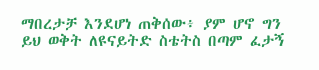ማበረታቻ እንደሆነ ጠቅሰው፥ ያም ሆኖ ግን ይህ ወቅት ለዩናይትድ ስቴትስ በጣም ፈታኝ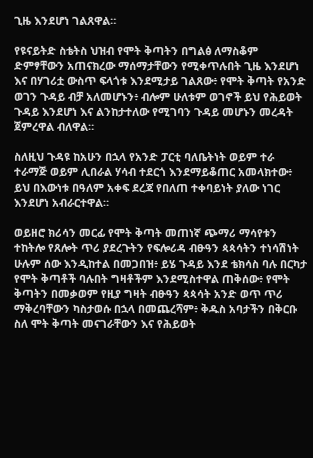ጊዜ እንደሆነ ገልጸዋል።

የዩናይትድ ስቴትስ ህዝብ የሞት ቅጣትን በግልፅ ለማስቆም ድምፃቸውን አጠናክረው ማሰማታቸውን የሚቀጥሉበት ጊዜ እንደሆነ እና በሃገሪቷ ውስጥ ፍላጎቱ እንደሚታይ ገልጸው፥ የሞት ቅጣት የአንድ ወገን ጉዳይ ብቻ አለመሆኑን፥ ብሎም ሁለቱም ወገኖች ይህ የሕይወት ጉዳይ እንደሆነ እና ልንከታተለው የሚገባን ጉዳይ መሆኑን መረዳት ጀምረዋል ብለዋል።

ስለዚህ ጉዳዩ ከአሁን በኋላ የአንድ ፓርቲ ባለቤትነት ወይም ተራ ተራማጅ ወይም ሊበራል ሃሳብ ተደርጎ እንደማይቆጠር አመላክተው፥ ይህ በእውነቱ በዓለም አቀፍ ደረጃ የበለጠ ተቀባይነት ያለው ነገር እንደሆነ አብራርተዋል።

ወይዘሮ ክሪሳን መርፊ የሞት ቅጣት መጠነኛ ጭማሪ ማሳየቱን ተከትሎ የጸሎት ጥሪ ያደረጉትን የፍሎሪዳ ብፁዓን ጳጳሳትን ተነሳሽነት ሁሉም ሰው እንዲከተል በመጋበዝ፥ ይሄ ጉዳይ እንደ ቴክሳስ ባሉ በርካታ የሞት ቅጣቶች ባሉበት ግዛቶችም እንደሚስተዋል ጠቅሰው፥ የሞት ቅጣትን በመቃወም የዚያ ግዛት ብፁዓን ጳጳሳት አንድ ወጥ ጥሪ ማቅረባቸውን ካስታወሱ በኋላ በመጨረሻም፥ ቅዱስ አባታችን በቅርቡ ስለ ሞት ቅጣት መናገራቸውን እና የሕይወት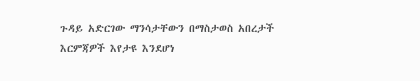ጉዳይ አድርገው ማንሳታቸውን በማስታወስ አበረታች እርምጃዎች እየታዩ እንደሆነ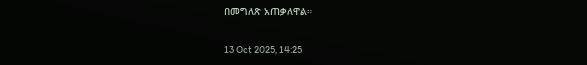በመግለጽ አጠቃለዋል።

13 Oct 2025, 14:25